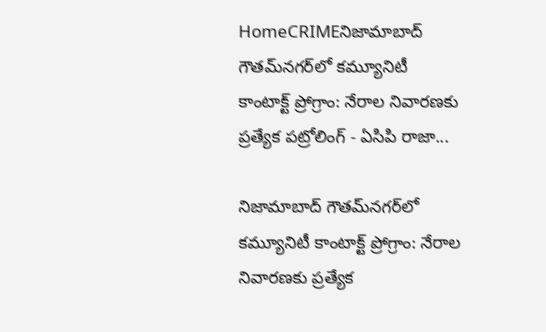HomeCRIMEనిజామాబాద్‌ గౌతమ్‌నగర్‌లో కమ్యూనిటీ కాంటాక్ట్‌ ప్రోగ్రాం: నేరాల నివారణకు ప్రత్యేక పట్రోలింగ్ - ఏసిపి రాజా...

నిజామాబాద్‌ గౌతమ్‌నగర్‌లో కమ్యూనిటీ కాంటాక్ట్‌ ప్రోగ్రాం: నేరాల నివారణకు ప్రత్యేక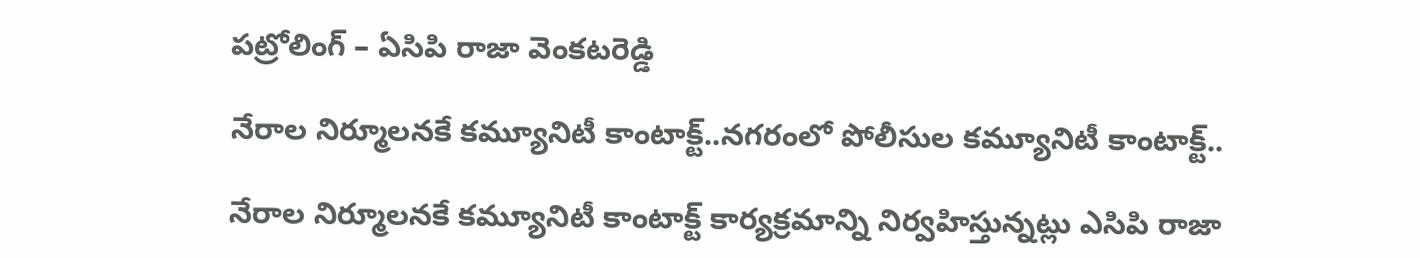పట్రోలింగ్ – ఏసిపి రాజా వెంకటరెడ్డి

నేరాల నిర్మూలనకే కమ్యూనిటీ కాంటాక్ట్‌..నగరంలో పోలీసుల కమ్యూనిటీ కాంటాక్ట్..

నేరాల నిర్మూలనకే కమ్యూనిటీ కాంటాక్ట్‌ కార్యక్రమాన్ని నిర్వహిస్తున్నట్లు ఎసిపి రాజా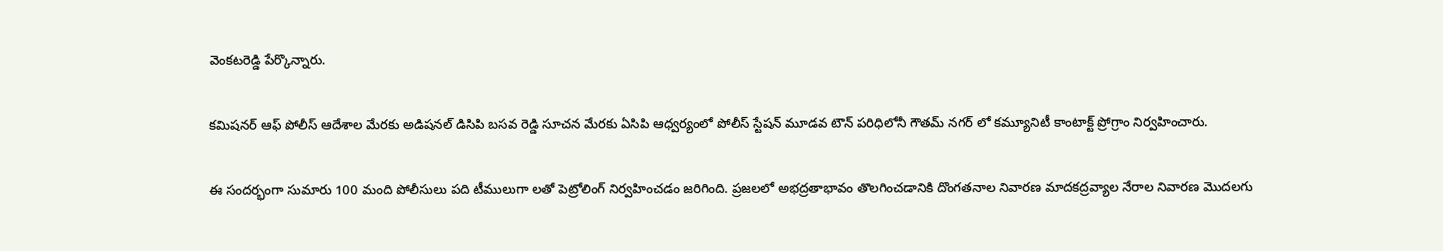వెంకటరెడ్డి పేర్కొన్నారు.

కమిషనర్ ఆఫ్ పోలీస్ ఆదేశాల మేరకు అడిషనల్ డిసిపి బసవ రెడ్డి సూచన మేరకు ఏసిపి ఆధ్వర్యంలో పోలీస్ స్టేషన్ మూడవ టౌన్ పరిధిలోనీ గౌతమ్ నగర్ లో కమ్యూనిటీ కాంటాక్ట్ ప్రోగ్రాం నిర్వహించారు.

ఈ సందర్భంగా సుమారు 100 మంది పోలీసులు పది టీములుగా లతో పెట్రోలింగ్ నిర్వహించడం జరిగింది. ప్రజలలో అభద్రతాభావం తొలగించడానికి దొంగతనాల నివారణ మాదకద్రవ్యాల నేరాల నివారణ మొదలగు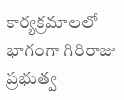కార్యక్రమాలలో భాగంగా గిరిరాజు ప్రభుత్వ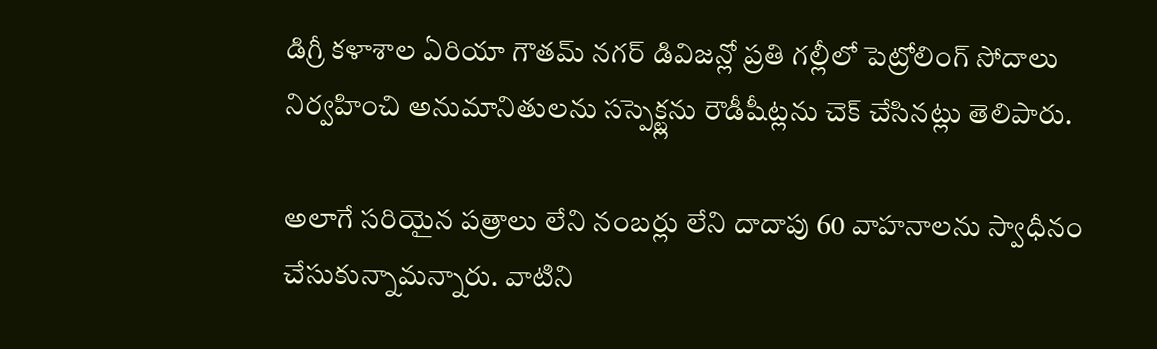డిగ్రీ కళాశాల ఏరియా గౌతమ్ నగర్ డివిజన్లో ప్రతి గల్లీలో పెట్రోలింగ్ సోదాలు నిర్వహించి అనుమానితులను సస్పెక్ట్లను రౌడీషీట్లను చెక్ చేసినట్లు తెలిపారు.

అలాగే సరియైన పత్రాలు లేని నంబర్లు లేని దాదాపు 60 వాహనాలను స్వాధీనం చేసుకున్నామన్నారు. వాటిని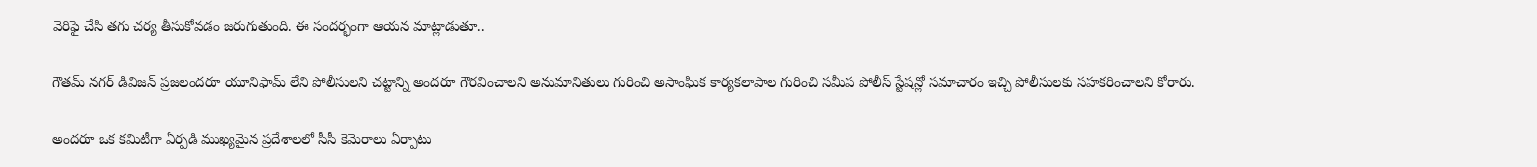వెరిఫై చేసి తగు చర్య తీసుకోవడం జరుగుతుంది. ఈ సందర్భంగా ఆయన మాట్లాడుతూ..

గౌతమ్ నగర్ డివిజన్ ప్రజలందరూ యూనిఫామ్ లేని పోలీసులని చట్టాన్ని అందరూ గౌరవించాలని అనుమానితులు గురించి అసాంఘిక కార్యకలాపాల గురించి సమీప పోలీస్ స్టేషన్లో సమాచారం ఇచ్చి పోలీసులకు సహకరించాలని కోరారు.

అందరూ ఒక కమిటీగా ఏర్పడి ముఖ్యమైన ప్రదేశాలలో సీసీ కెమెరాలు ఏర్పాటు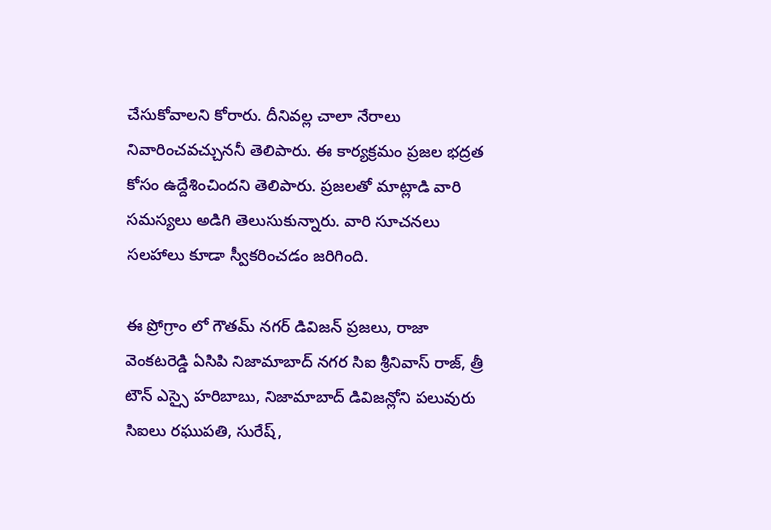చేసుకోవాలని కోరారు. దీనివల్ల చాలా నేరాలు నివారించవచ్చుననీ తెలిపారు. ఈ కార్యక్రమం ప్రజల భద్రత కోసం ఉద్దేశించిందని తెలిపారు. ప్రజలతో మాట్లాడి వారి సమస్యలు అడిగి తెలుసుకున్నారు. వారి సూచనలు సలహాలు కూడా స్వీకరించడం జరిగింది.

ఈ ప్రోగ్రాం లో గౌతమ్ నగర్ డివిజన్ ప్రజలు, రాజా వెంకటరెడ్డి ఏసిపి నిజామాబాద్ నగర సిఐ శ్రీనివాస్ రాజ్, త్రీ టౌన్ ఎస్సై హరిబాబు, నిజామాబాద్ డివిజన్లోని పలువురు సిఐలు రఘుపతి, సురేష్,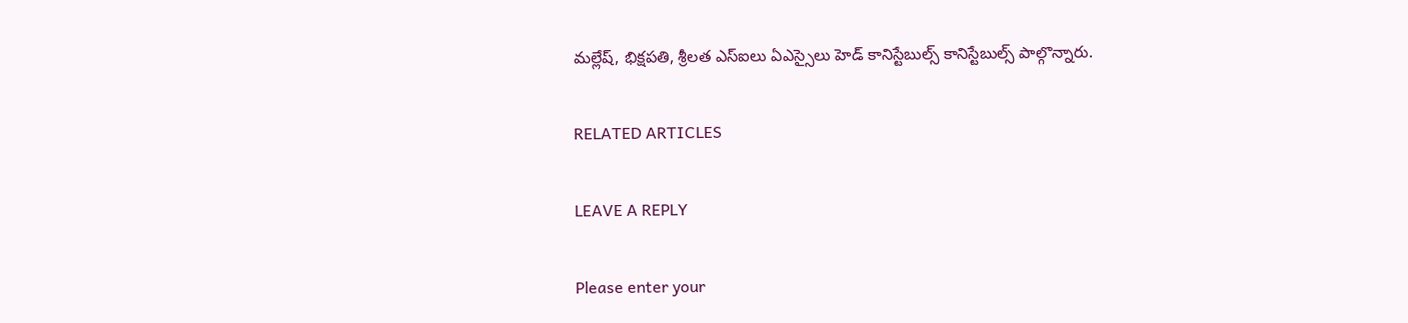మల్లేష్, భిక్షపతి, శ్రీలత ఎస్ఐలు ఏఎస్సైలు హెడ్ కానిస్టేబుల్స్ కానిస్టేబుల్స్ పాల్గొన్నారు.

RELATED ARTICLES

LEAVE A REPLY

Please enter your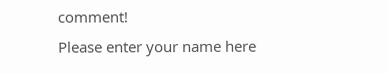comment!
Please enter your name here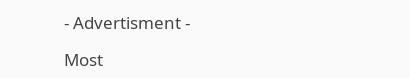- Advertisment -

Most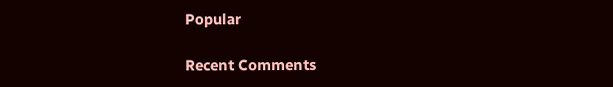Popular

Recent Comments